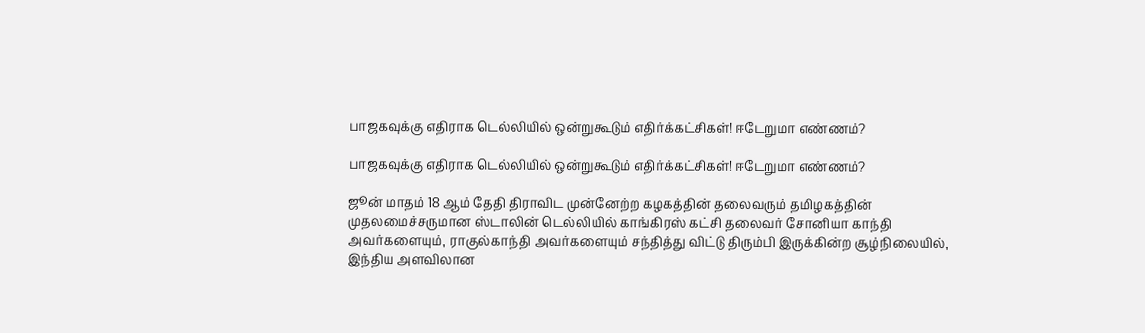பாஜகவுக்கு எதிராக டெல்லியில் ஒன்றுகூடும் எதிர்க்கட்சிகள்! ஈடேறுமா எண்ணம்?

பாஜகவுக்கு எதிராக டெல்லியில் ஒன்றுகூடும் எதிர்க்கட்சிகள்! ஈடேறுமா எண்ணம்?

ஜூன் மாதம் 18 ஆம் தேதி திராவிட முன்னேற்ற கழகத்தின் தலைவரும் தமிழகத்தின் முதலமைச்சருமான ஸ்டாலின் டெல்லியில் காங்கிரஸ் கட்சி தலைவர் சோனியா காந்தி அவர்களையும், ராகுல்காந்தி அவர்களையும் சந்தித்து விட்டு திரும்பி இருக்கின்ற சூழ்நிலையில், இந்திய அளவிலான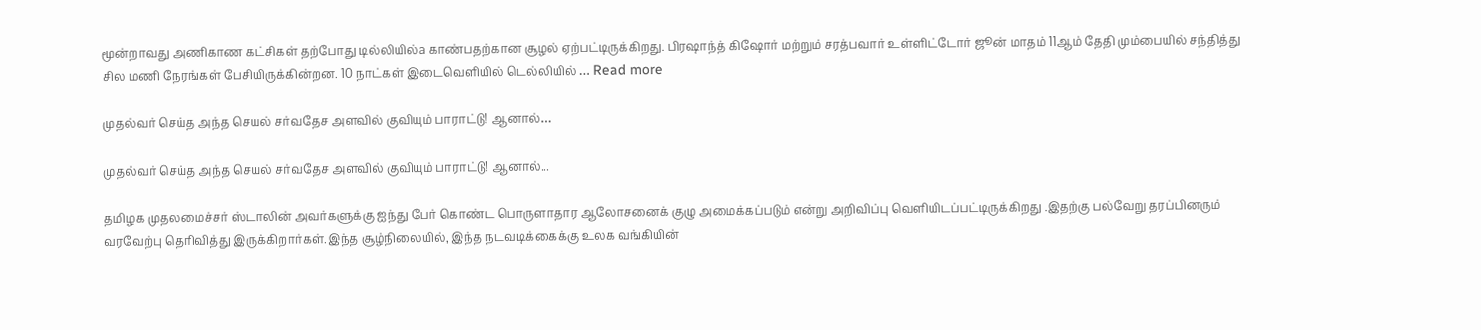மூன்றாவது அணிகாண கட்சிகள் தற்போது டில்லியில்a காண்பதற்கான சூழல் ஏற்பட்டிருக்கிறது. பிரஷாந்த் கிஷோர் மற்றும் சரத்பவார் உள்ளிட்டோர் ஜூன் மாதம் 11ஆம் தேதி மும்பையில் சந்தித்து சில மணி நேரங்கள் பேசியிருக்கின்றன. 10 நாட்கள் இடைவெளியில் டெல்லியில் … Read more

முதல்வர் செய்த அந்த செயல் சர்வதேச அளவில் குவியும் பாராட்டு! ஆனால்…

முதல்வர் செய்த அந்த செயல் சர்வதேச அளவில் குவியும் பாராட்டு! ஆனால்...

தமிழக முதலமைச்சர் ஸ்டாலின் அவர்களுக்கு ஐந்து பேர் கொண்ட பொருளாதார ஆலோசனைக் குழு அமைக்கப்படும் என்று அறிவிப்பு வெளியிடப்பட்டிருக்கிறது .இதற்கு பல்வேறு தரப்பினரும் வரவேற்பு தெரிவித்து இருக்கிறார்கள்.இந்த சூழ்நிலையில், இந்த நடவடிக்கைக்கு உலக வங்கியின்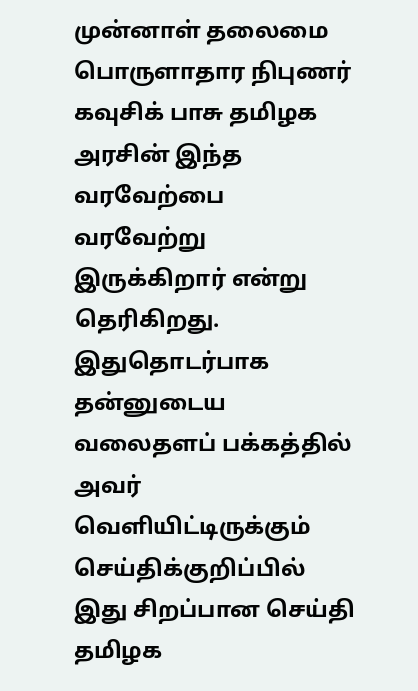முன்னாள் தலைமை பொருளாதார நிபுணர் கவுசிக் பாசு தமிழக அரசின் இந்த வரவேற்பை வரவேற்று இருக்கிறார் என்று தெரிகிறது. இதுதொடர்பாக தன்னுடைய வலைதளப் பக்கத்தில் அவர் வெளியிட்டிருக்கும் செய்திக்குறிப்பில் இது சிறப்பான செய்தி தமிழக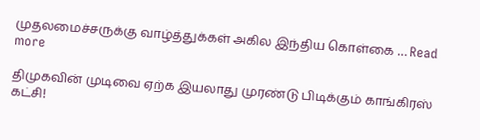முதலமைச்சருக்கு வாழ்த்துக்கள் அகில இந்திய கொள்கை … Read more

திமுகவின் முடிவை ஏற்க இயலாது முரண்டு பிடிக்கும் காங்கிரஸ் கட்சி!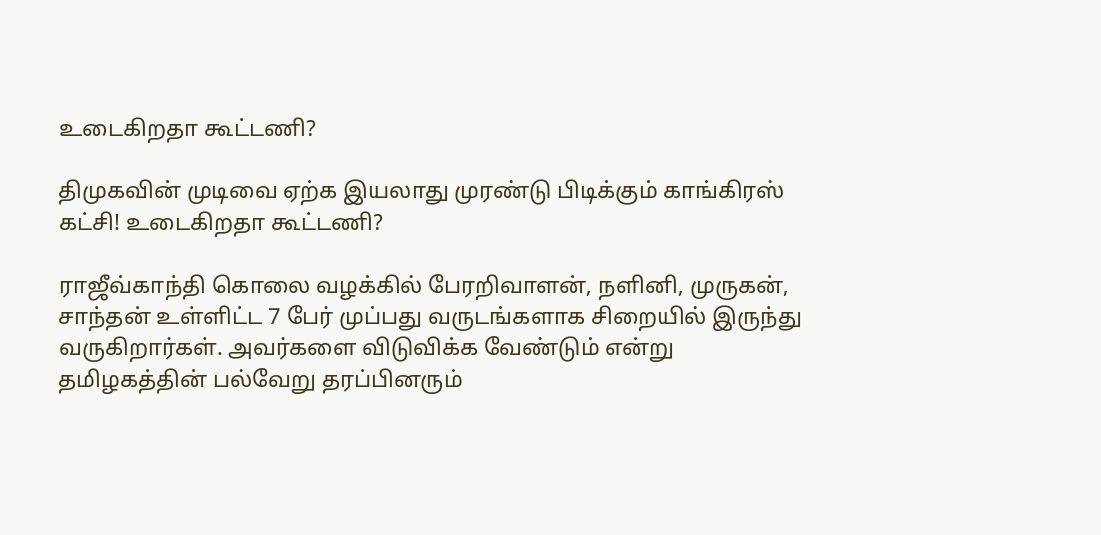உடைகிறதா கூட்டணி?

திமுகவின் முடிவை ஏற்க இயலாது முரண்டு பிடிக்கும் காங்கிரஸ் கட்சி! உடைகிறதா கூட்டணி?

ராஜீவ்காந்தி கொலை வழக்கில் பேரறிவாளன், நளினி, முருகன், சாந்தன் உள்ளிட்ட 7 பேர் முப்பது வருடங்களாக சிறையில் இருந்து வருகிறார்கள். அவர்களை விடுவிக்க வேண்டும் என்று தமிழகத்தின் பல்வேறு தரப்பினரும்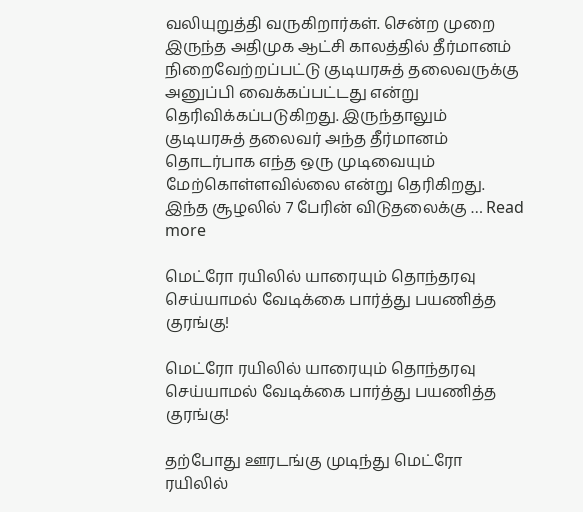வலியுறுத்தி வருகிறார்கள். சென்ற முறை இருந்த அதிமுக ஆட்சி காலத்தில் தீர்மானம் நிறைவேற்றப்பட்டு குடியரசுத் தலைவருக்கு அனுப்பி வைக்கப்பட்டது என்று தெரிவிக்கப்படுகிறது. இருந்தாலும் குடியரசுத் தலைவர் அந்த தீர்மானம் தொடர்பாக எந்த ஒரு முடிவையும் மேற்கொள்ளவில்லை என்று தெரிகிறது. இந்த சூழலில் 7 பேரின் விடுதலைக்கு … Read more

மெட்ரோ ரயிலில் யாரையும் தொந்தரவு செய்யாமல் வேடிக்கை பார்த்து பயணித்த குரங்கு!

மெட்ரோ ரயிலில் யாரையும் தொந்தரவு செய்யாமல் வேடிக்கை பார்த்து பயணித்த குரங்கு!

தற்போது ஊரடங்கு முடிந்து மெட்ரோ ரயிலில்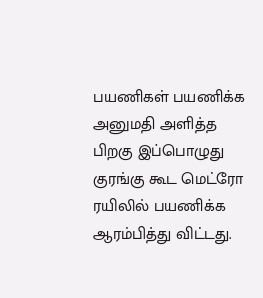பயணிகள் பயணிக்க அனுமதி அளித்த பிறகு இப்பொழுது குரங்கு கூட மெட்ரோ ரயிலில் பயணிக்க ஆரம்பித்து விட்டது.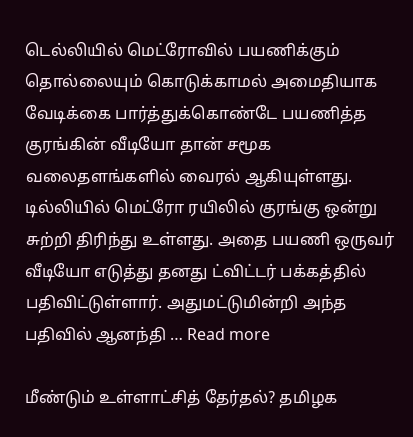டெல்லியில் மெட்ரோவில் பயணிக்கும் தொல்லையும் கொடுக்காமல் அமைதியாக வேடிக்கை பார்த்துக்கொண்டே பயணித்த குரங்கின் வீடியோ தான் சமூக வலைதளங்களில் வைரல் ஆகியுள்ளது. டில்லியில் மெட்ரோ ரயிலில் குரங்கு ஒன்று சுற்றி திரிந்து உள்ளது. அதை பயணி ஒருவர் வீடியோ எடுத்து தனது ட்விட்டர் பக்கத்தில் பதிவிட்டுள்ளார். அதுமட்டுமின்றி அந்த பதிவில் ஆனந்தி … Read more

மீண்டும் உள்ளாட்சித் தேர்தல்? தமிழக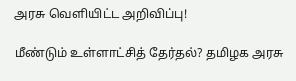அரசு வெளியிட்ட அறிவிப்பு!

மீண்டும் உள்ளாட்சித் தேர்தல்? தமிழக அரசு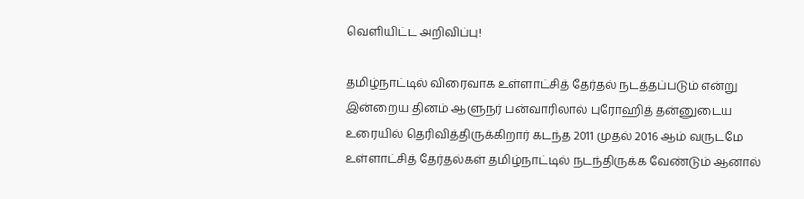வெளியிட்ட அறிவிப்பு!

தமிழ்நாட்டில் விரைவாக உள்ளாட்சித் தேர்தல் நடத்தப்படும் என்று இன்றைய தினம் ஆளுநர் பன்வாரிலால் புரோஹித் தன்னுடைய உரையில் தெரிவித்திருக்கிறார் கடந்த 2011 முதல் 2016 ஆம் வருடமே உள்ளாட்சித் தேர்தல்கள் தமிழ்நாட்டில் நடந்திருக்க வேண்டும் ஆனால்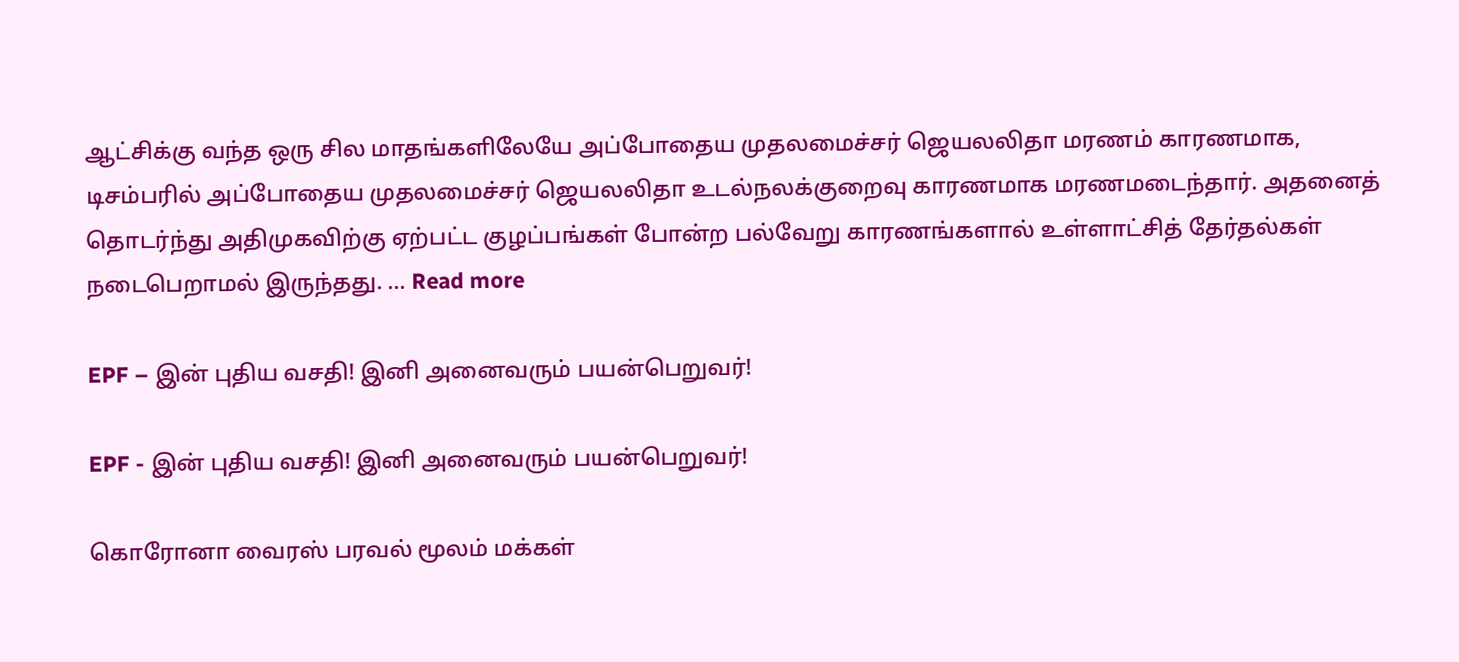ஆட்சிக்கு வந்த ஒரு சில மாதங்களிலேயே அப்போதைய முதலமைச்சர் ஜெயலலிதா மரணம் காரணமாக, டிசம்பரில் அப்போதைய முதலமைச்சர் ஜெயலலிதா உடல்நலக்குறைவு காரணமாக மரணமடைந்தார். அதனைத் தொடர்ந்து அதிமுகவிற்கு ஏற்பட்ட குழப்பங்கள் போன்ற பல்வேறு காரணங்களால் உள்ளாட்சித் தேர்தல்கள் நடைபெறாமல் இருந்தது. … Read more

EPF – இன் புதிய வசதி! இனி அனைவரும் பயன்பெறுவர்!

EPF - இன் புதிய வசதி! இனி அனைவரும் பயன்பெறுவர்!

கொரோனா வைரஸ் பரவல் மூலம் மக்கள்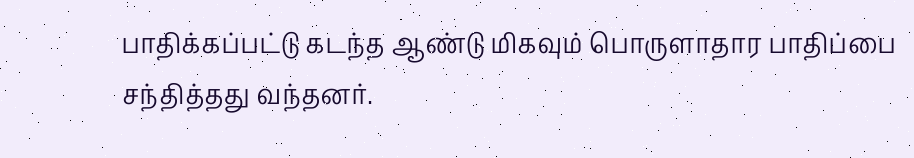பாதிக்கப்பட்டு கடந்த ஆண்டு மிகவும் பொருளாதார பாதிப்பை சந்தித்தது வந்தனர்.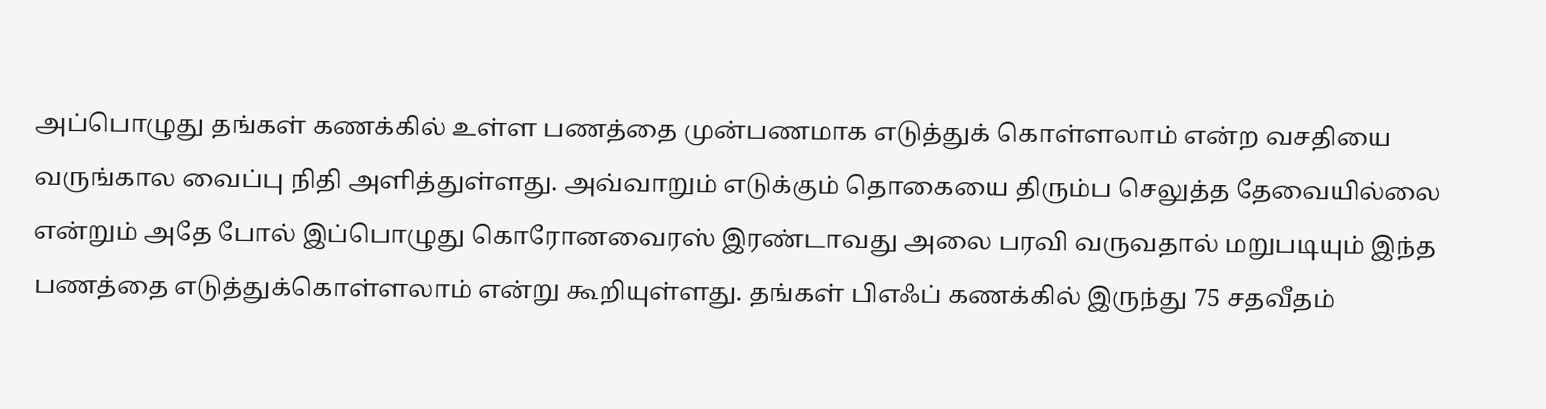அப்பொழுது தங்கள் கணக்கில் உள்ள பணத்தை முன்பணமாக எடுத்துக் கொள்ளலாம் என்ற வசதியை வருங்கால வைப்பு நிதி அளித்துள்ளது. அவ்வாறும் எடுக்கும் தொகையை திரும்ப செலுத்த தேவையில்லை என்றும் அதே போல் இப்பொழுது கொரோனவைரஸ் இரண்டாவது அலை பரவி வருவதால் மறுபடியும் இந்த பணத்தை எடுத்துக்கொள்ளலாம் என்று கூறியுள்ளது. தங்கள் பிஎஃப் கணக்கில் இருந்து 75 சதவீதம்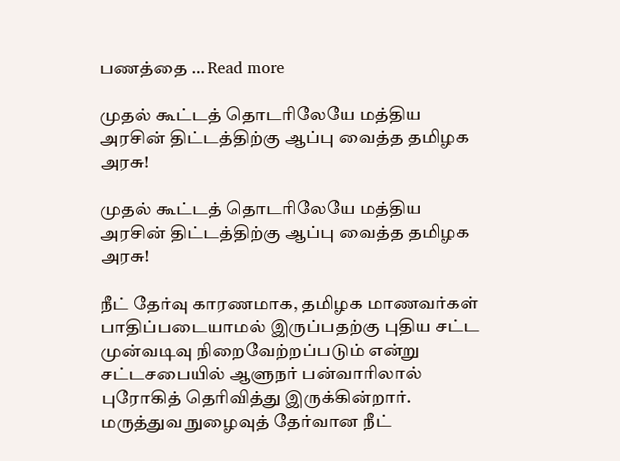பணத்தை … Read more

முதல் கூட்டத் தொடரிலேயே மத்திய அரசின் திட்டத்திற்கு ஆப்பு வைத்த தமிழக அரசு!

முதல் கூட்டத் தொடரிலேயே மத்திய அரசின் திட்டத்திற்கு ஆப்பு வைத்த தமிழக அரசு!

நீட் தேர்வு காரணமாக, தமிழக மாணவர்கள் பாதிப்படையாமல் இருப்பதற்கு புதிய சட்ட முன்வடிவு நிறைவேற்றப்படும் என்று சட்டசபையில் ஆளுநர் பன்வாரிலால் புரோகித் தெரிவித்து இருக்கின்றார். மருத்துவ நுழைவுத் தேர்வான நீட்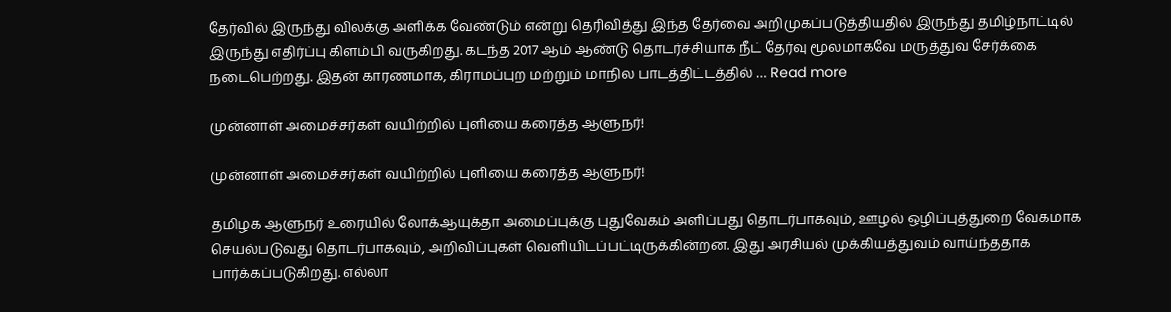தேர்வில் இருந்து விலக்கு அளிக்க வேண்டும் என்று தெரிவித்து இந்த தேர்வை அறிமுகப்படுத்தியதில் இருந்து தமிழ்நாட்டில் இருந்து எதிர்ப்பு கிளம்பி வருகிறது. கடந்த 2017 ஆம் ஆண்டு தொடர்ச்சியாக நீட் தேர்வு மூலமாகவே மருத்துவ சேர்க்கை நடைபெற்றது. இதன் காரணமாக, கிராமப்புற மற்றும் மாநில பாடத்திட்டத்தில் … Read more

முன்னாள் அமைச்சர்கள் வயிற்றில் புளியை கரைத்த ஆளுநர்!

முன்னாள் அமைச்சர்கள் வயிற்றில் புளியை கரைத்த ஆளுநர்!

தமிழக ஆளுநர் உரையில் லோக்ஆயுக்தா அமைப்புக்கு புதுவேகம் அளிப்பது தொடர்பாகவும், ஊழல் ஒழிப்புத்துறை வேகமாக செயல்படுவது தொடர்பாகவும், அறிவிப்புகள் வெளியிடப்பட்டிருக்கின்றன. இது அரசியல் முக்கியத்துவம் வாய்ந்ததாக பார்க்கப்படுகிறது. எல்லா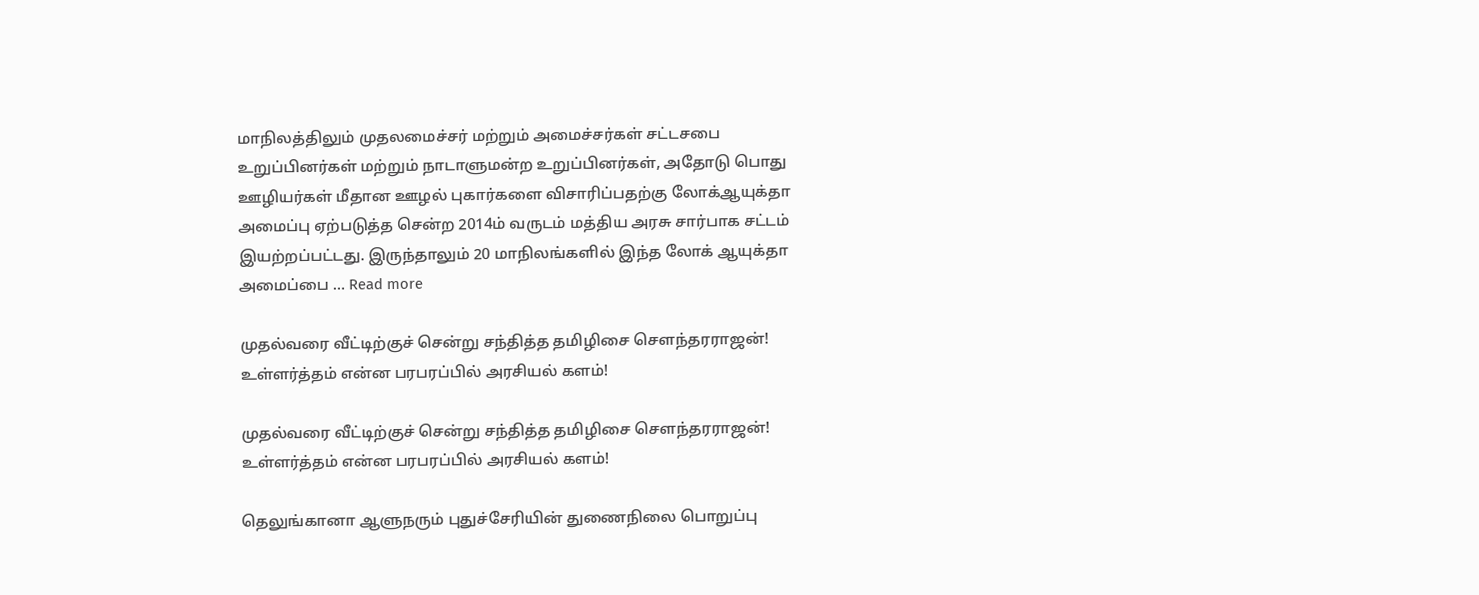மாநிலத்திலும் முதலமைச்சர் மற்றும் அமைச்சர்கள் சட்டசபை உறுப்பினர்கள் மற்றும் நாடாளுமன்ற உறுப்பினர்கள், அதோடு பொது ஊழியர்கள் மீதான ஊழல் புகார்களை விசாரிப்பதற்கு லோக்ஆயுக்தா அமைப்பு ஏற்படுத்த சென்ற 2014ம் வருடம் மத்திய அரசு சார்பாக சட்டம் இயற்றப்பட்டது. இருந்தாலும் 20 மாநிலங்களில் இந்த லோக் ஆயுக்தா அமைப்பை … Read more

முதல்வரை வீட்டிற்குச் சென்று சந்தித்த தமிழிசை சௌந்தரராஜன்! உள்ளர்த்தம் என்ன பரபரப்பில் அரசியல் களம்!

முதல்வரை வீட்டிற்குச் சென்று சந்தித்த தமிழிசை சௌந்தரராஜன்! உள்ளர்த்தம் என்ன பரபரப்பில் அரசியல் களம்!

தெலுங்கானா ஆளுநரும் புதுச்சேரியின் துணைநிலை பொறுப்பு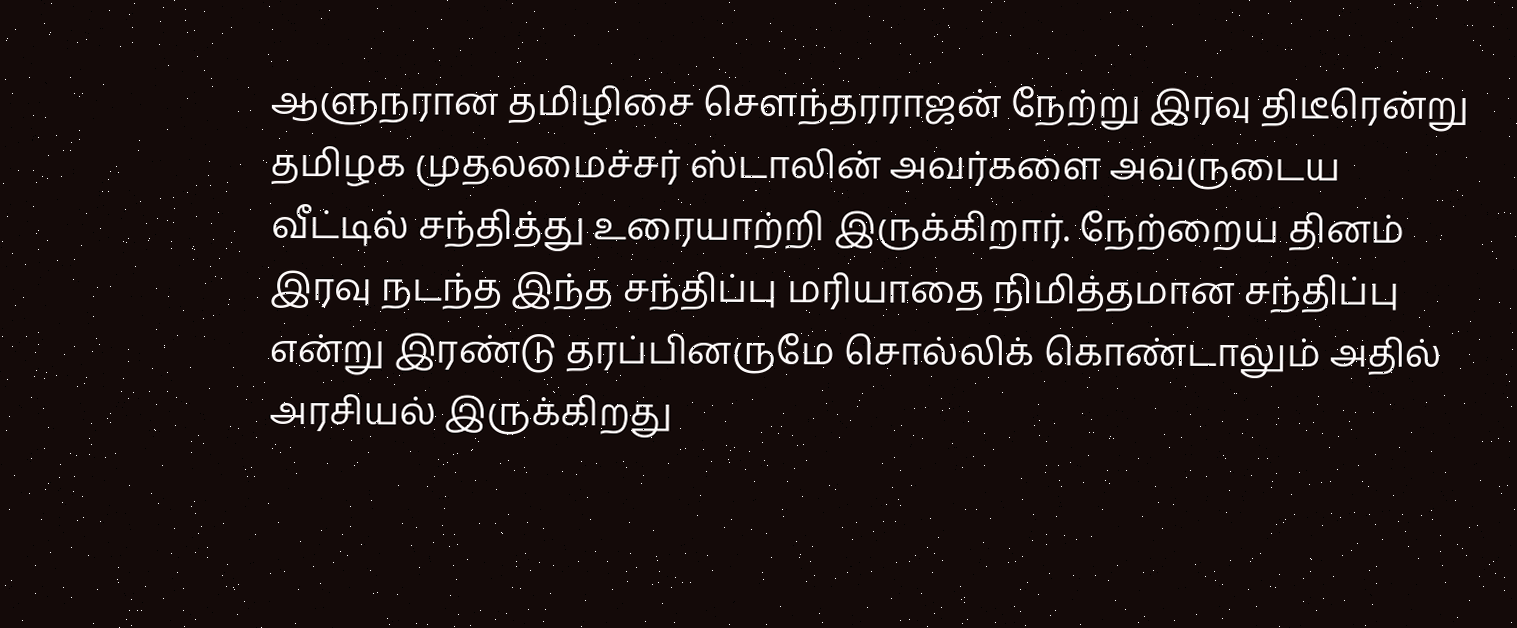ஆளுநரான தமிழிசை சௌந்தரராஜன் நேற்று இரவு திடீரென்று தமிழக முதலமைச்சர் ஸ்டாலின் அவர்களை அவருடைய வீட்டில் சந்தித்து உரையாற்றி இருக்கிறார். நேற்றைய தினம் இரவு நடந்த இந்த சந்திப்பு மரியாதை நிமித்தமான சந்திப்பு என்று இரண்டு தரப்பினருமே சொல்லிக் கொண்டாலும் அதில் அரசியல் இருக்கிறது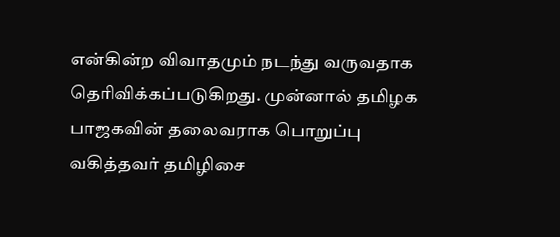என்கின்ற விவாதமும் நடந்து வருவதாக தெரிவிக்கப்படுகிறது. முன்னால் தமிழக பாஜகவின் தலைவராக பொறுப்பு வகித்தவர் தமிழிசை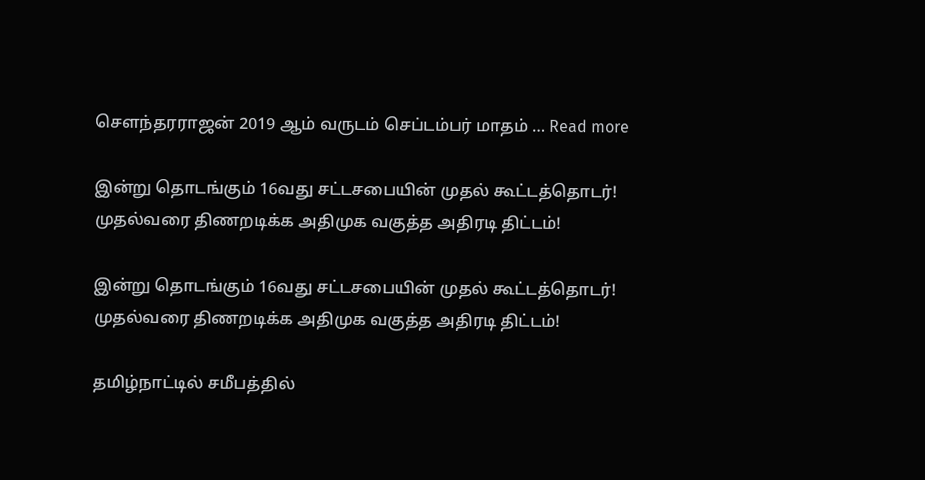சௌந்தரராஜன் 2019 ஆம் வருடம் செப்டம்பர் மாதம் … Read more

இன்று தொடங்கும் 16வது சட்டசபையின் முதல் கூட்டத்தொடர்! முதல்வரை திணறடிக்க அதிமுக வகுத்த அதிரடி திட்டம்!

இன்று தொடங்கும் 16வது சட்டசபையின் முதல் கூட்டத்தொடர்! முதல்வரை திணறடிக்க அதிமுக வகுத்த அதிரடி திட்டம்!

தமிழ்நாட்டில் சமீபத்தில்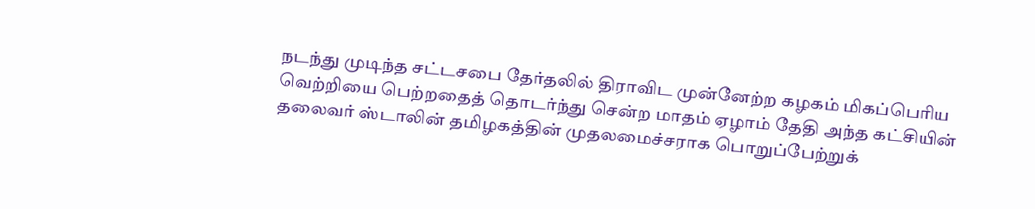நடந்து முடிந்த சட்டசபை தேர்தலில் திராவிட முன்னேற்ற கழகம் மிகப்பெரிய வெற்றியை பெற்றதைத் தொடர்ந்து சென்ற மாதம் ஏழாம் தேதி அந்த கட்சியின் தலைவர் ஸ்டாலின் தமிழகத்தின் முதலமைச்சராக பொறுப்பேற்றுக்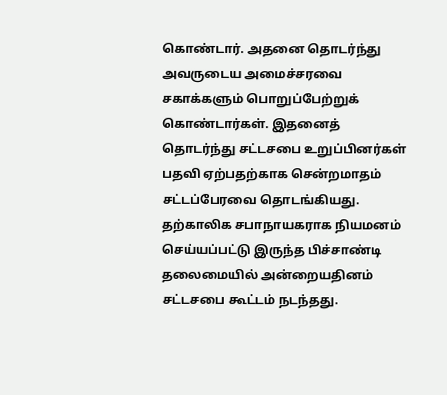கொண்டார். அதனை தொடர்ந்து அவருடைய அமைச்சரவை சகாக்களும் பொறுப்பேற்றுக் கொண்டார்கள். இதனைத் தொடர்ந்து சட்டசபை உறுப்பினர்கள் பதவி ஏற்பதற்காக சென்றமாதம் சட்டப்பேரவை தொடங்கியது. தற்காலிக சபாநாயகராக நியமனம் செய்யப்பட்டு இருந்த பிச்சாண்டி தலைமையில் அன்றையதினம் சட்டசபை கூட்டம் நடந்தது.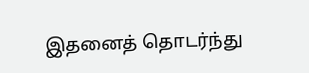இதனைத் தொடர்ந்து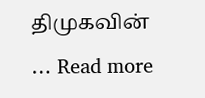திமுகவின் … Read more